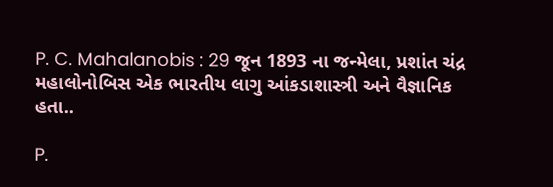P. C. Mahalanobis : 29 જૂન 1893 ના જન્મેલા, પ્રશાંત ચંદ્ર મહાલોનોબિસ એક ભારતીય લાગુ આંકડાશાસ્ત્રી અને વૈજ્ઞાનિક હતા..

P.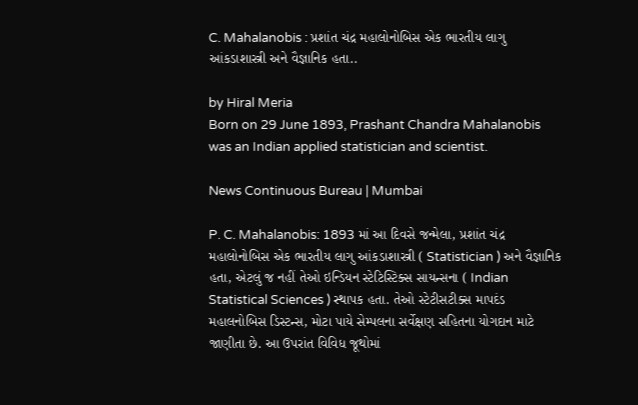C. Mahalanobis : પ્રશાંત ચંદ્ર મહાલોનોબિસ એક ભારતીય લાગુ આંકડાશાસ્ત્રી અને વૈજ્ઞાનિક હતા..

by Hiral Meria
Born on 29 June 1893, Prashant Chandra Mahalanobis was an Indian applied statistician and scientist.

News Continuous Bureau | Mumbai

P. C. Mahalanobis: 1893 માં આ દિવસે જન્મેલા, પ્રશાંત ચંદ્ર મહાલોનોબિસ એક ભારતીય લાગુ આંકડાશાસ્ત્રી ( Statistician ) અને વૈજ્ઞાનિક હતા, એટલું જ નહીં તેઓ ઇન્ડિયન સ્ટેટિસ્ટિક્સ સાયન્સના ( Indian Statistical Sciences ) સ્થાપક હતા. તેઓ સ્ટેટીસટીક્સ માપદંડ મહાલનોબિસ ડિસ્ટન્સ, મોટા પાયે સેમ્પલના સર્વેક્ષણ સહિતના યોગદાન માટે જાણીતા છે. આ ઉપરાંત વિવિધ જૂથોમાં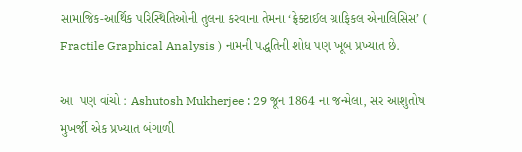સામાજિક-આર્થિક પરિસ્થિતિઓની તુલના કરવાના તેમના ‘ફ્રેક્ટાઈલ ગ્રાફિકલ એનાલિસિસ’ ( Fractile Graphical Analysis ) નામની પદ્ધતિની શોધ પણ ખૂબ પ્રખ્યાત છે.

આ  પણ વાંચો : Ashutosh Mukherjee : 29 જૂન 1864 ના જન્મેલા, સર આશુતોષ મુખર્જી એક પ્રખ્યાત બંગાળી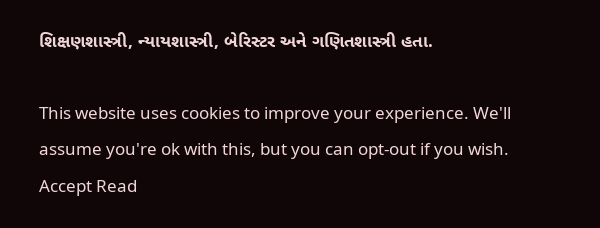શિક્ષણશાસ્ત્રી, ન્યાયશાસ્ત્રી, બેરિસ્ટર અને ગણિતશાસ્ત્રી હતા.

This website uses cookies to improve your experience. We'll assume you're ok with this, but you can opt-out if you wish. Accept Read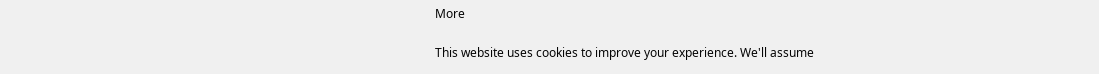More

This website uses cookies to improve your experience. We'll assume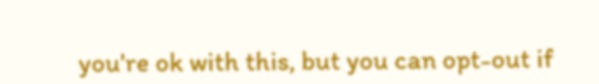you're ok with this, but you can opt-out if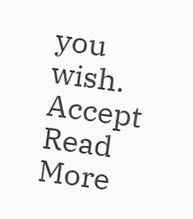you wish. Accept Read More